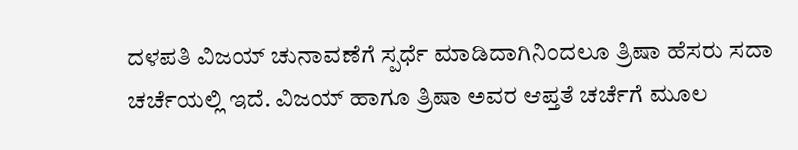ದಳಪತಿ ವಿಜಯ್ ಚುನಾವಣೆಗೆ ಸ್ಪರ್ಧೆ ಮಾಡಿದಾಗಿನಿಂದಲೂ ತ್ರಿಷಾ ಹೆಸರು ಸದಾ ಚರ್ಚೆಯಲ್ಲಿ ಇದೆ. ವಿಜಯ್ ಹಾಗೂ ತ್ರಿಷಾ ಅವರ ಆಪ್ತತೆ ಚರ್ಚೆಗೆ ಮೂಲ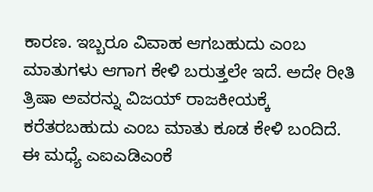ಕಾರಣ. ಇಬ್ಬರೂ ವಿವಾಹ ಆಗಬಹುದು ಎಂಬ ಮಾತುಗಳು ಆಗಾಗ ಕೇಳಿ ಬರುತ್ತಲೇ ಇದೆ. ಅದೇ ರೀತಿ ತ್ರಿಷಾ ಅವರನ್ನು ವಿಜಯ್ ರಾಜಕೀಯಕ್ಕೆ ಕರೆತರಬಹುದು ಎಂಬ ಮಾತು ಕೂಡ ಕೇಳಿ ಬಂದಿದೆ. ಈ ಮಧ್ಯೆ ಎಐಎಡಿಎಂಕೆ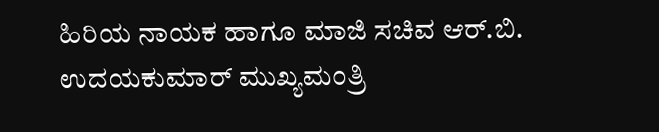ಹಿರಿಯ ನಾಯಕ ಹಾಗೂ ಮಾಜಿ ಸಚಿವ ಆರ್.ಬಿ. ಉದಯಕುಮಾರ್ ಮುಖ್ಯಮಂತ್ರಿ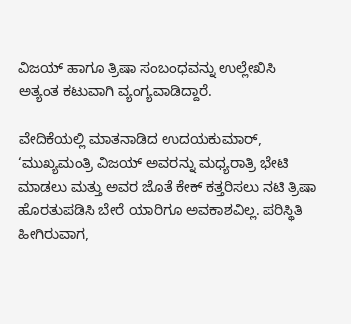ವಿಜಯ್ ಹಾಗೂ ತ್ರಿಷಾ ಸಂಬಂಧವನ್ನು ಉಲ್ಲೇಖಿಸಿ ಅತ್ಯಂತ ಕಟುವಾಗಿ ವ್ಯಂಗ್ಯವಾಡಿದ್ದಾರೆ.

ವೇದಿಕೆಯಲ್ಲಿ ಮಾತನಾಡಿದ ಉದಯಕುಮಾರ್, ‘ಮುಖ್ಯಮಂತ್ರಿ ವಿಜಯ್ ಅವರನ್ನು ಮಧ್ಯರಾತ್ರಿ ಭೇಟಿ ಮಾಡಲು ಮತ್ತು ಅವರ ಜೊತೆ ಕೇಕ್ ಕತ್ತರಿಸಲು ನಟಿ ತ್ರಿಷಾ ಹೊರತುಪಡಿಸಿ ಬೇರೆ ಯಾರಿಗೂ ಅವಕಾಶವಿಲ್ಲ. ಪರಿಸ್ಥಿತಿ ಹೀಗಿರುವಾಗ,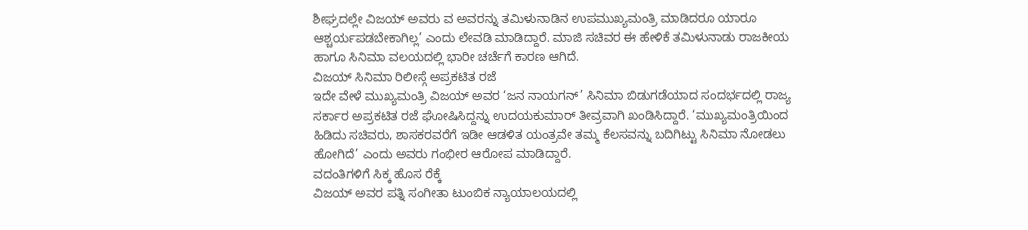ಶೀಘ್ರದಲ್ಲೇ ವಿಜಯ್ ಅವರು ವ ಅವರನ್ನು ತಮಿಳುನಾಡಿನ ಉಪಮುಖ್ಯಮಂತ್ರಿ ಮಾಡಿದರೂ ಯಾರೂ ಆಶ್ಚರ್ಯಪಡಬೇಕಾಗಿಲ್ಲ’ ಎಂದು ಲೇವಡಿ ಮಾಡಿದ್ದಾರೆ. ಮಾಜಿ ಸಚಿವರ ಈ ಹೇಳಿಕೆ ತಮಿಳುನಾಡು ರಾಜಕೀಯ ಹಾಗೂ ಸಿನಿಮಾ ವಲಯದಲ್ಲಿ ಭಾರೀ ಚರ್ಚೆಗೆ ಕಾರಣ ಆಗಿದೆ.
ವಿಜಯ್ ಸಿನಿಮಾ ರಿಲೀಸ್ಗೆ ಅಪ್ರಕಟಿತ ರಜೆ
ಇದೇ ವೇಳೆ ಮುಖ್ಯಮಂತ್ರಿ ವಿಜಯ್ ಅವರ ‘ಜನ ನಾಯಗನ್’ ಸಿನಿಮಾ ಬಿಡುಗಡೆಯಾದ ಸಂದರ್ಭದಲ್ಲಿ ರಾಜ್ಯ ಸರ್ಕಾರ ಅಪ್ರಕಟಿತ ರಜೆ ಘೋಷಿಸಿದ್ದನ್ನು ಉದಯಕುಮಾರ್ ತೀವ್ರವಾಗಿ ಖಂಡಿಸಿದ್ದಾರೆ. ‘ಮುಖ್ಯಮಂತ್ರಿಯಿಂದ ಹಿಡಿದು ಸಚಿವರು, ಶಾಸಕರವರೆಗೆ ಇಡೀ ಆಡಳಿತ ಯಂತ್ರವೇ ತಮ್ಮ ಕೆಲಸವನ್ನು ಬದಿಗಿಟ್ಟು ಸಿನಿಮಾ ನೋಡಲು ಹೋಗಿದೆ’ ಎಂದು ಅವರು ಗಂಭೀರ ಆರೋಪ ಮಾಡಿದ್ದಾರೆ.
ವದಂತಿಗಳಿಗೆ ಸಿಕ್ಕ ಹೊಸ ರೆಕ್ಕೆ
ವಿಜಯ್ ಅವರ ಪತ್ನಿ ಸಂಗೀತಾ ಟುಂಬಿಕ ನ್ಯಾಯಾಲಯದಲ್ಲಿ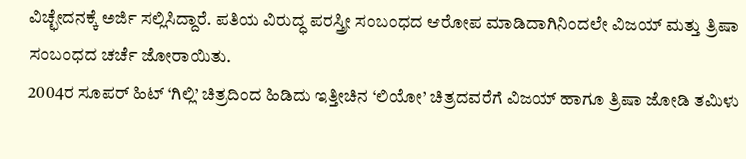ವಿಚ್ಛೇದನಕ್ಕೆ ಅರ್ಜಿ ಸಲ್ಲಿಸಿದ್ದಾರೆ. ಪತಿಯ ವಿರುದ್ಧ ಪರಸ್ತ್ರೀ ಸಂಬಂಧದ ಆರೋಪ ಮಾಡಿದಾಗಿನಿಂದಲೇ ವಿಜಯ್ ಮತ್ತು ತ್ರಿಷಾ ಸಂಬಂಧದ ಚರ್ಚೆ ಜೋರಾಯಿತು.
2004ರ ಸೂಪರ್ ಹಿಟ್ ‘ಗಿಲ್ಲಿ’ ಚಿತ್ರದಿಂದ ಹಿಡಿದು ಇತ್ತೀಚಿನ ‘ಲಿಯೋ’ ಚಿತ್ರದವರೆಗೆ ವಿಜಯ್ ಹಾಗೂ ತ್ರಿಷಾ ಜೋಡಿ ತಮಿಳು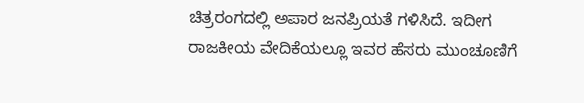ಚಿತ್ರರಂಗದಲ್ಲಿ ಅಪಾರ ಜನಪ್ರಿಯತೆ ಗಳಿಸಿದೆ. ಇದೀಗ ರಾಜಕೀಯ ವೇದಿಕೆಯಲ್ಲೂ ಇವರ ಹೆಸರು ಮುಂಚೂಣಿಗೆ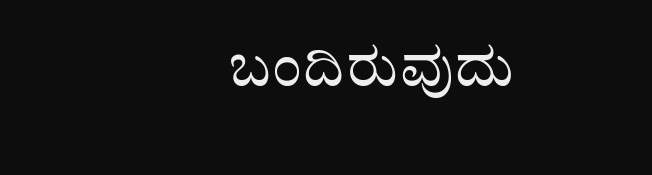ಬಂದಿರುವುದು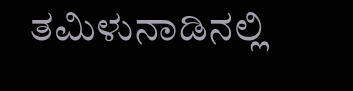ತಮಿಳುನಾಡಿನಲ್ಲಿ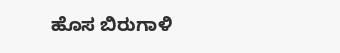ಹೊಸ ಬಿರುಗಾಳಿ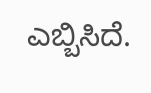ಎಬ್ಬಿಸಿದೆ.